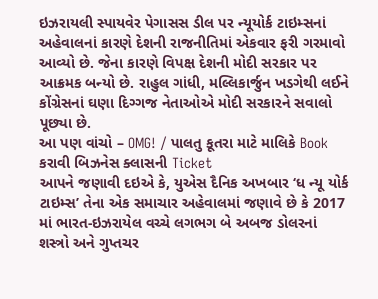ઇઝરાયલી સ્પાયવેર પેગાસસ ડીલ પર ન્યૂયોર્ક ટાઇમ્સનાં અહેવાલનાં કારણે દેશની રાજનીતિમાં એકવાર ફરી ગરમાવો આવ્યો છે. જેના કારણે વિપક્ષ દેશની મોદી સરકાર પર આક્રમક બન્યો છે. રાહુલ ગાંધી, મલ્લિકાર્જુન ખડગેથી લઈને કોંગ્રેસનાં ઘણા દિગ્ગજ નેતાઓએ મોદી સરકારને સવાલો પૂછ્યા છે.
આ પણ વાંચો – OMG! / પાલતુ કૂતરા માટે માલિકે Book કરાવી બિઝનેસ ક્લાસની Ticket
આપને જણાવી દઇએ કે, યુએસ દૈનિક અખબાર ‘ધ ન્યૂ યોર્ક ટાઇમ્સ’ તેના એક સમાચાર અહેવાલમાં જણાવે છે કે 2017 માં ભારત-ઇઝરાયેલ વચ્ચે લગભગ બે અબજ ડોલરનાં શસ્ત્રો અને ગુપ્તચર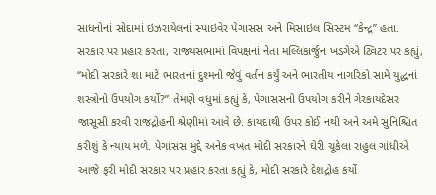સાધનોનાં સોદામાં ઇઝરાયેલનાં સ્પાઇવેર પેગાસસ અને મિસાઇલ સિસ્ટમ “કેન્દ્ર” હતા. સરકાર પર પ્રહાર કરતા, રાજ્યસભામાં વિપક્ષનાં નેતા મલ્લિકાર્જુન ખડગેએ ટ્વિટર પર કહ્યું, “મોદી સરકારે શા માટે ભારતનાં દુશ્મનો જેવું વર્તન કર્યું અને ભારતીય નાગરિકો સામે યુદ્ધનાં શસ્ત્રોનો ઉપયોગ કર્યો?” તેમણે વધુમાં કહ્યું કે, પેગાસસનો ઉપયોગ કરીને ગેરકાયદેસર જાસૂસી કરવી રાજદ્રોહની શ્રેણીમાં આવે છે. કાયદાથી ઉપર કોઈ નથી અને અમે સુનિશ્ચિત કરીશું કે ન્યાય મળે. પેગાસસ મુદ્દે અનેક વખત મોદી સરકારને ઘેરી ચૂકેલા રાહુલ ગાંધીએ આજે ફરી મોદી સરકાર પર પ્રહાર કરતા કહ્યું કે, મોદી સરકારે દેશદ્રોહ કર્યો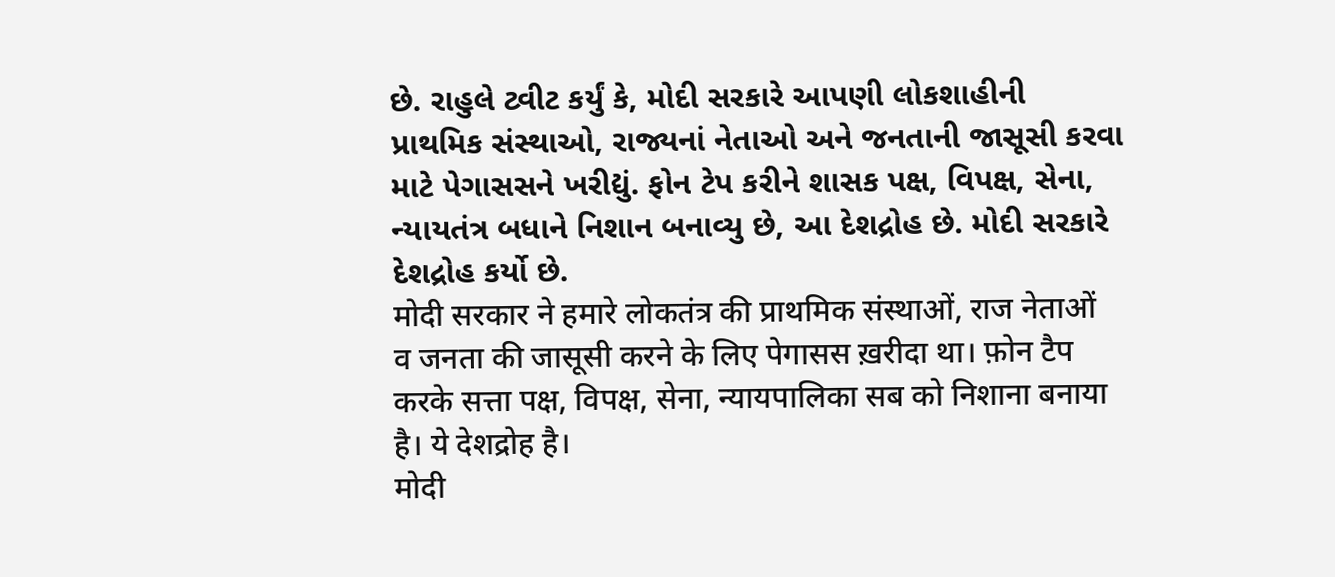છે. રાહુલે ટ્વીટ કર્યું કે, મોદી સરકારે આપણી લોકશાહીની પ્રાથમિક સંસ્થાઓ, રાજ્યનાં નેતાઓ અને જનતાની જાસૂસી કરવા માટે પેગાસસને ખરીદ્યું. ફોન ટેપ કરીને શાસક પક્ષ, વિપક્ષ, સેના, ન્યાયતંત્ર બધાને નિશાન બનાવ્યુ છે, આ દેશદ્રોહ છે. મોદી સરકારે દેશદ્રોહ કર્યો છે.
मोदी सरकार ने हमारे लोकतंत्र की प्राथमिक संस्थाओं, राज नेताओं व जनता की जासूसी करने के लिए पेगासस ख़रीदा था। फ़ोन टैप करके सत्ता पक्ष, विपक्ष, सेना, न्यायपालिका सब को निशाना बनाया है। ये देशद्रोह है।
मोदी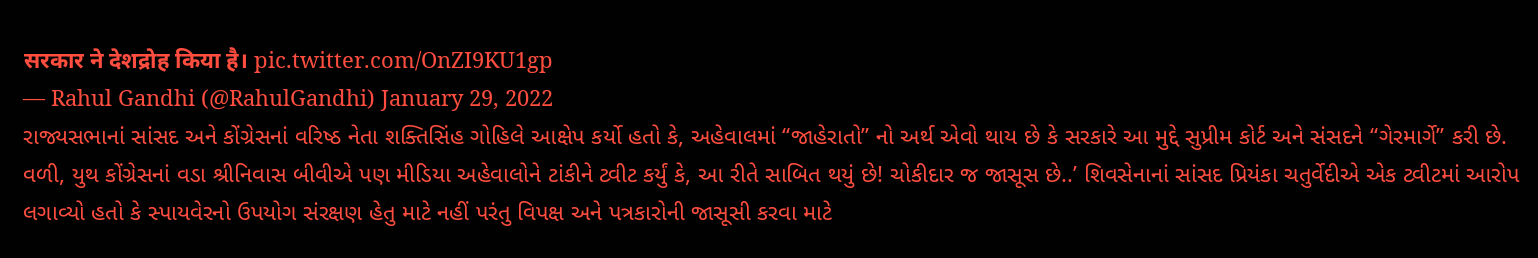सरकार ने देशद्रोह किया है। pic.twitter.com/OnZI9KU1gp
— Rahul Gandhi (@RahulGandhi) January 29, 2022
રાજ્યસભાનાં સાંસદ અને કોંગ્રેસનાં વરિષ્ઠ નેતા શક્તિસિંહ ગોહિલે આક્ષેપ કર્યો હતો કે, અહેવાલમાં “જાહેરાતો” નો અર્થ એવો થાય છે કે સરકારે આ મુદ્દે સુપ્રીમ કોર્ટ અને સંસદને “ગેરમાર્ગે” કરી છે. વળી, યુથ કોંગ્રેસનાં વડા શ્રીનિવાસ બીવીએ પણ મીડિયા અહેવાલોને ટાંકીને ટ્વીટ કર્યું કે, આ રીતે સાબિત થયું છે! ચોકીદાર જ જાસૂસ છે..’ શિવસેનાનાં સાંસદ પ્રિયંકા ચતુર્વેદીએ એક ટ્વીટમાં આરોપ લગાવ્યો હતો કે સ્પાયવેરનો ઉપયોગ સંરક્ષણ હેતુ માટે નહીં પરંતુ વિપક્ષ અને પત્રકારોની જાસૂસી કરવા માટે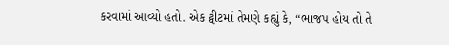કરવામાં આવ્યો હતો. એક ટ્વીટમાં તેમણે કહ્યું કે, “ભાજપ હોય તો તે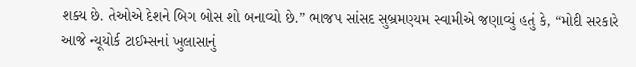શક્ય છે. તેઓએ દેશને બિગ બોસ શો બનાવ્યો છે.” ભાજપ સાંસદ સુબ્રમણ્યમ સ્વામીએ જણાવ્યું હતું કે, “મોદી સરકારે આજે ન્યૂયોર્ક ટાઈમ્સનાં ખુલાસાનું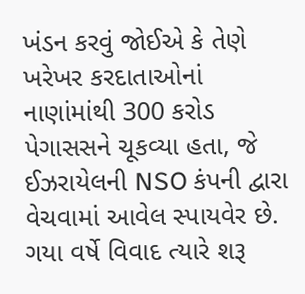ખંડન કરવું જોઈએ કે તેણે ખરેખર કરદાતાઓનાં નાણાંમાંથી 300 કરોડ પેગાસસને ચૂકવ્યા હતા, જે ઈઝરાયેલની NSO કંપની દ્વારા વેચવામાં આવેલ સ્પાયવેર છે. ગયા વર્ષે વિવાદ ત્યારે શરૂ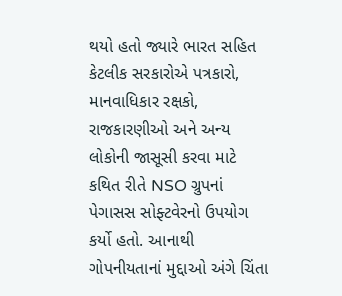થયો હતો જ્યારે ભારત સહિત કેટલીક સરકારોએ પત્રકારો, માનવાધિકાર રક્ષકો, રાજકારણીઓ અને અન્ય લોકોની જાસૂસી કરવા માટે કથિત રીતે NSO ગ્રુપનાં પેગાસસ સોફ્ટવેરનો ઉપયોગ કર્યો હતો. આનાથી ગોપનીયતાનાં મુદ્દાઓ અંગે ચિંતા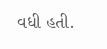વધી હતી.